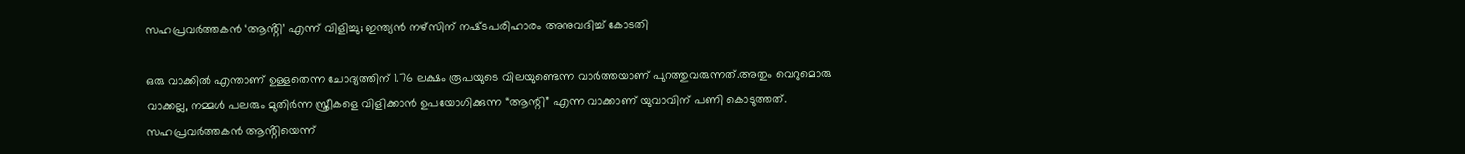സഹപ്രവര്‍ത്തകൻ ‘ആൻ്റി’ എന്ന് വിളിച്ചു; ഇന്ത്യൻ നഴ്സിന് നഷ്‌ടപരിഹാരം അനുവദിച്ച്‌ കോടതി

ഒരു വാക്കില്‍ എന്താണ് ഉള്ളതെന്ന ചോദ്യത്തിന് 1.76 ലക്ഷം രൂപയുടെ വിലയുണ്ടെന്ന വാർത്തയാണ് പുറത്തുവരുന്നത്.അതും വെറുമൊരു വാക്കല്ല, നമ്മള്‍ പലരും മുതിർന്ന സ്ത്രീകളെ വിളിക്കാൻ ഉപയോഗിക്കുന്ന “ആന്റി” എന്ന വാക്കാണ് യുവാവിന് പണി കൊടുത്തത്. സഹപ്രവർത്തകൻ ആൻ്റിയെന്ന്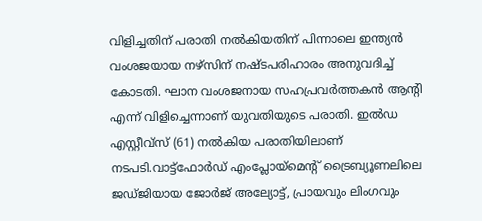വിളിച്ചതിന് പരാതി നല്‍കിയതിന് പിന്നാലെ ഇന്ത്യൻ വംശജയായ നഴ്സിന് നഷ്‌ടപരിഹാരം അനുവദിച്ച്‌ കോടതി. ഘാന വംശജനായ സഹപ്രവർത്തകൻ ആൻ്റി എന്ന് വിളിച്ചെന്നാണ് യുവതിയുടെ പരാതി. ഇല്‍ഡ എസ്റ്റീവ്സ് (61) നല്‍കിയ പരാതിയിലാണ് നടപടി.വാട്ട്ഫോർഡ് എംപ്ലോയ്‌മെൻ്റ് ട്രൈബ്യൂണലിലെ ജഡ്ജിയായ ജോർജ് അല്യോട്ട്, പ്രായവും ലിംഗവും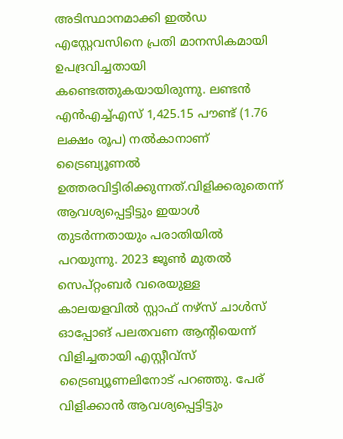അടിസ്ഥാനമാക്കി ഇല്‍ഡ എസ്റ്റേവസിനെ പ്രതി മാനസികമായി ഉപദ്രവിച്ചതായി കണ്ടെത്തുകയായിരുന്നു. ലണ്ടൻ എൻഎച്ച്‌എസ് 1,425.15 പൗണ്ട് (1.76 ലക്ഷം രൂപ) നല്‍കാനാണ് ട്രൈബ്യൂണല്‍ ഉത്തരവിട്ടിരിക്കുന്നത്.വിളിക്കരുതെന്ന് ആവശ്യപ്പെട്ടിട്ടും ഇയാള്‍ തുടർന്നതായും പരാതിയില്‍ പറയുന്നു. 2023 ജൂണ്‍ മുതല്‍ സെപ്റ്റംബർ വരെയുള്ള കാലയളവില്‍ സ്റ്റാഫ് നഴ്‌സ് ചാള്‍സ് ഓപ്പോങ് പലതവണ ആൻ്റിയെന്ന് വിളിച്ചതായി എസ്റ്റീവ്സ് ട്രൈബ്യൂണലിനോട് പറഞ്ഞു. പേര് വിളിക്കാൻ ആവശ്യപ്പെട്ടിട്ടും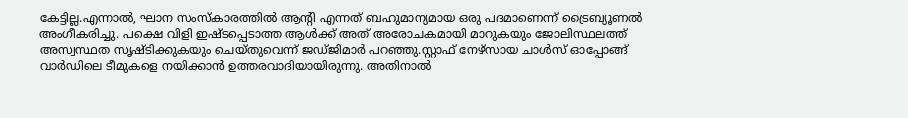കേട്ടില്ല.എന്നാല്‍, ഘാന സംസ്കാരത്തില്‍ ആന്റി എന്നത് ബഹുമാന്യമായ ഒരു പദമാണെന്ന് ട്രൈബ്യൂണല്‍ അംഗീകരിച്ചു. പക്ഷെ വിളി ഇഷ്ടപ്പെടാത്ത ആള്‍ക്ക് അത് അരോചകമായി മാറുകയും ജോലിസ്ഥലത്ത് അസ്വസ്ഥത സൃഷ്ടിക്കുകയും ചെയ്തുവെന്ന് ജഡ്ജിമാർ പറഞ്ഞു.സ്റ്റാഫ് നേഴ്‌സായ ചാള്‍സ് ഓപ്പോങ്ങ് വാർഡിലെ ടീമുകളെ നയിക്കാൻ ഉത്തരവാദിയായിരുന്നു. അതിനാല്‍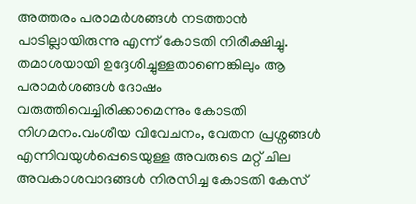അത്തരം പരാമർശങ്ങള്‍ നടത്താൻ പാടില്ലായിരുന്നു എന്ന് കോടതി നിരീക്ഷിച്ചു. തമാശയായി ഉദ്ദേശിച്ചുള്ളതാണെങ്കിലും ആ പരാമർശങ്ങള്‍ ദോഷം വരുത്തിവെച്ചിരിക്കാമെന്നും കോടതി നിഗമനം.വംശീയ വിവേചനം, വേതന പ്രശ്നങ്ങള്‍ എന്നിവയുള്‍പ്പെടെയുള്ള അവരുടെ മറ്റ് ചില അവകാശവാദങ്ങള്‍ നിരസിച്ച കോടതി കേസ്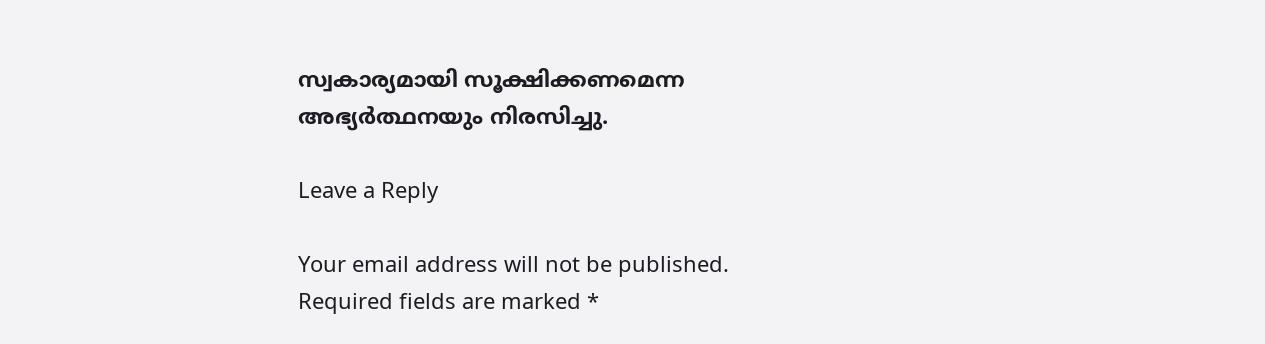സ്വകാര്യമായി സൂക്ഷിക്കണമെന്ന അഭ്യർത്ഥനയും നിരസിച്ചു.

Leave a Reply

Your email address will not be published. Required fields are marked *